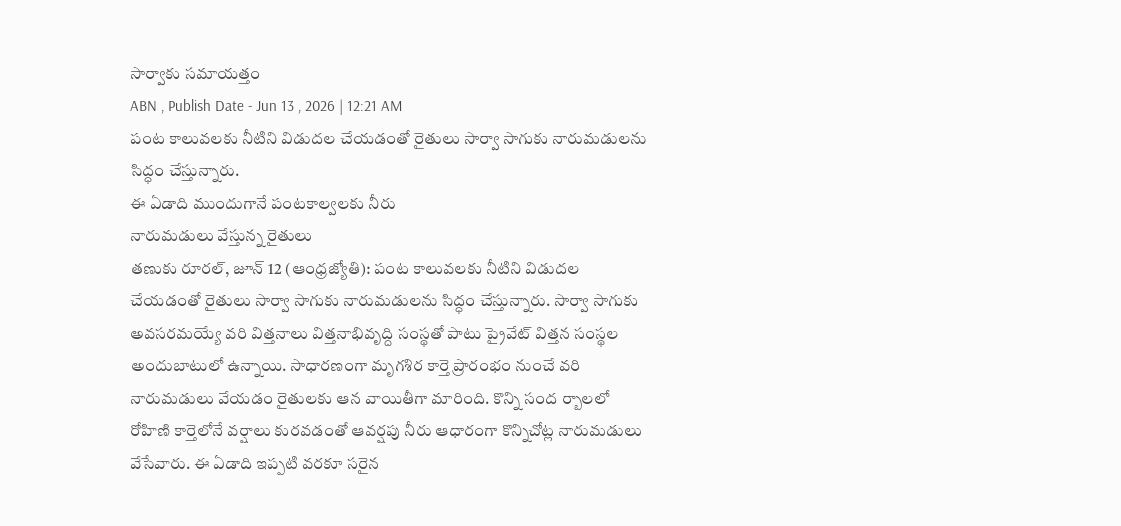సార్వాకు సమాయత్తం
ABN , Publish Date - Jun 13 , 2026 | 12:21 AM
పంట కాలువలకు నీటిని విడుదల చేయడంతో రైతులు సార్వా సాగుకు నారుమడులను సిద్ధం చేస్తున్నారు.
ఈ ఏడాది ముందుగానే పంటకాల్వలకు నీరు
నారుమడులు వేస్తున్న రైతులు
తణుకు రూరల్, జూన్ 12 (ఆంధ్రజ్యోతి): పంట కాలువలకు నీటిని విడుదల చేయడంతో రైతులు సార్వా సాగుకు నారుమడులను సిద్ధం చేస్తున్నారు. సార్వా సాగుకు అవసరమయ్యే వరి విత్తనాలు విత్తనాభివృద్ది సంస్థతో పాటు ప్రైవేట్ విత్తన సంస్థల అందుబాటులో ఉన్నాయి. సాధారణంగా మృగశిర కార్తె ప్రారంభం నుంచే వరి నారుమడులు వేయడం రైతులకు ఆన వాయితీగా మారింది. కొన్ని సంద ర్బాలలో రోహిణి కార్తెలోనే వర్షాలు కురవడంతో ఆవర్షపు నీరు ఆధారంగా కొన్నిచోట్ల నారుమడులు వేసేవారు. ఈ ఏడాది ఇప్పటి వరకూ సరైన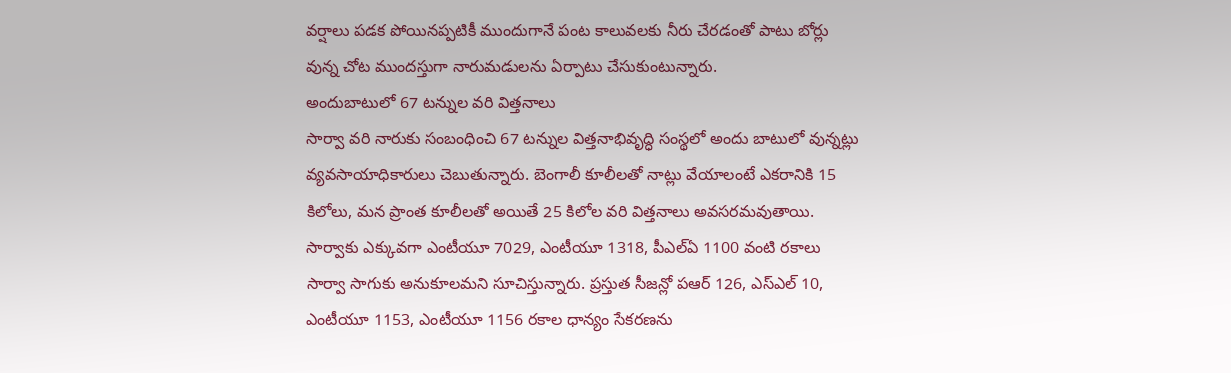వర్షాలు పడక పోయినప్పటికీ ముందుగానే పంట కాలువలకు నీరు చేరడంతో పాటు బోర్లు వున్న చోట ముందస్తుగా నారుమడులను ఏర్పాటు చేసుకుంటున్నారు.
అందుబాటులో 67 టన్నుల వరి విత్తనాలు
సార్వా వరి నారుకు సంబంధించి 67 టన్నుల విత్తనాభివృద్ధి సంస్థలో అందు బాటులో వున్నట్లు వ్యవసాయాధికారులు చెబుతున్నారు. బెంగాలీ కూలీలతో నాట్లు వేయాలంటే ఎకరానికి 15 కిలోలు, మన ప్రాంత కూలీలతో అయితే 25 కిలోల వరి విత్తనాలు అవసరమవుతాయి. సార్వాకు ఎక్కువగా ఎంటీయూ 7029, ఎంటీయూ 1318, పీఎల్ఏ 1100 వంటి రకాలు సార్వా సాగుకు అనుకూలమని సూచిస్తున్నారు. ప్రస్తుత సీజన్లో పఆర్ 126, ఎస్ఎల్ 10, ఎంటీయూ 1153, ఎంటీయూ 1156 రకాల ధాన్యం సేకరణను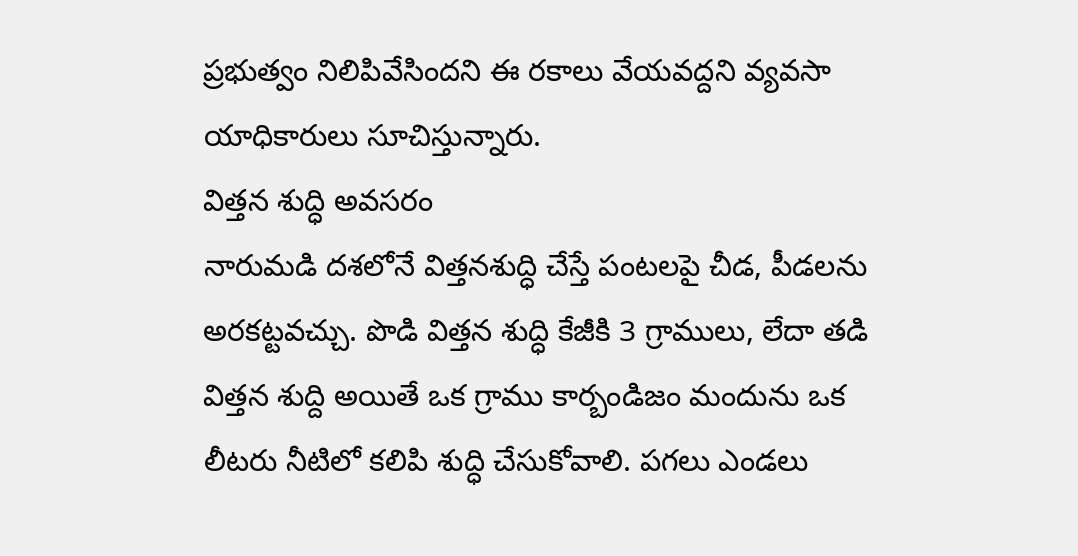ప్రభుత్వం నిలిపివేసిందని ఈ రకాలు వేయవద్దని వ్యవసా యాధికారులు సూచిస్తున్నారు.
విత్తన శుద్ధి అవసరం
నారుమడి దశలోనే విత్తనశుద్ధి చేస్తే పంటలపై చీడ, పీడలను అరకట్టవచ్చు. పొడి విత్తన శుద్ధి కేజీకి 3 గ్రాములు, లేదా తడి విత్తన శుద్ది అయితే ఒక గ్రాము కార్బండిజం మందును ఒక లీటరు నీటిలో కలిపి శుద్ధి చేసుకోవాలి. పగలు ఎండలు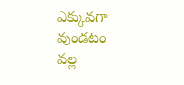ఎక్కువగా వుండటం వల్ల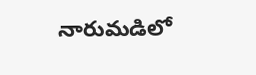నారుమడిలో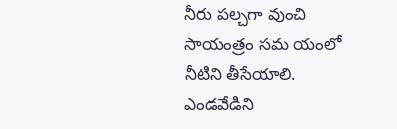నీరు పల్చగా వుంచి సాయంత్రం సమ యంలో నీటిని తీసేయాలి. ఎండవేడిని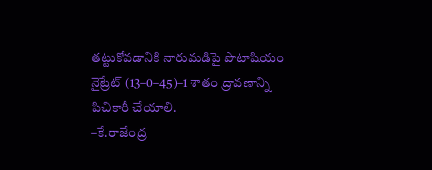తట్టుకోవడానికి నారుమడిపై పొటాషియం నైట్రేట్ (13–0–45)–1 శాతం ద్రావణాన్ని పిచికారీ చేయాలి.
–కే.రాజేంద్ర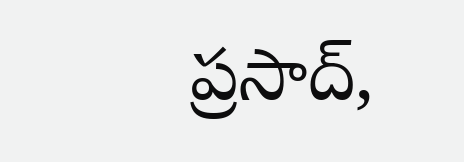ప్రసాద్,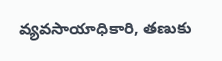వ్యవసాయాధికారి, తణుకు